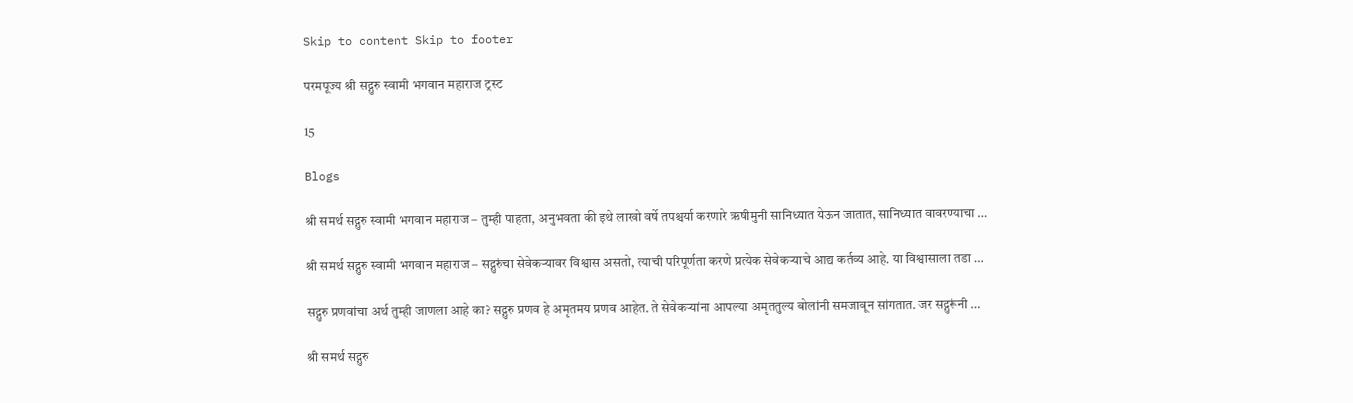Skip to content Skip to footer

परमपूज्य श्री सद्गुरु स्वामी भगवान महाराज ट्रस्ट

15

Blogs

श्री समर्थ सद्गुरु स्वामी भगवान महाराज – तुम्ही पाहता, अनुभवता की इथे लाखो वर्षे तपश्चर्या करणारे ऋषीमुनी सानिध्यात येऊन जातात, सानिध्यात वावरण्याचा …

श्री समर्थ सद्गुरु स्वामी भगवान महाराज – सद्गुरुंचा सेवेकर्‍यावर विश्वास असतो, त्याची परिपूर्णता करणे प्रत्येक सेवेकऱ्याचे आद्य कर्तव्य आहे. या विश्वासाला तडा …

सद्गुरु प्रणवांचा अर्थ तुम्ही जाणला आहे का? सद्गुरु प्रणव हे अमृतमय प्रणव आहेत. ते सेवेकऱ्यांना आपल्या अमृततुल्य बोलांनी समजावून सांगतात. जर सद्गुरूंनी …

श्री समर्थ सद्गुरु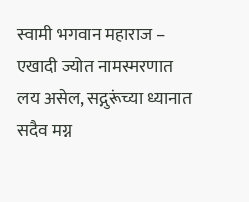स्वामी भगवान महाराज – एखादी ज्योत नामस्मरणात लय असेल, सद्गुरूंच्या ध्यानात सदैव मग्न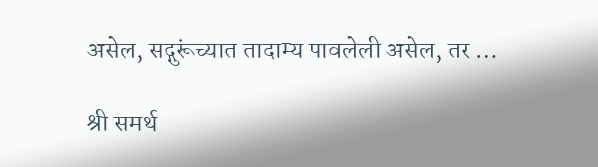असेल, सद्गुरूंच्यात तादाम्य पावलेली असेल, तर …

श्री समर्थ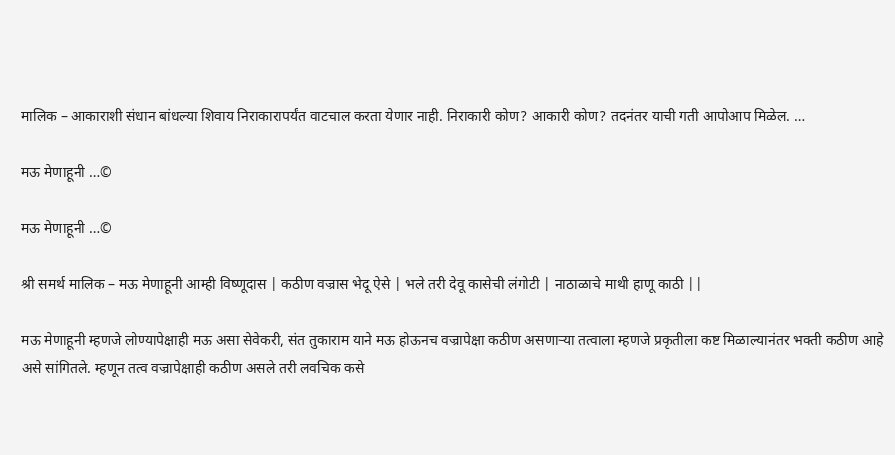मालिक – आकाराशी संधान बांधल्या शिवाय निराकारापर्यंत वाटचाल करता येणार नाही. निराकारी कोण? आकारी कोण? तदनंतर याची गती आपोआप मिळेल. …

मऊ मेणाहूनी …©

मऊ मेणाहूनी …©

श्री समर्थ मालिक – मऊ मेणाहूनी आम्ही विष्णूदास | कठीण वज्रास भेदू ऐसे | भले तरी देवू कासेची लंगोटी | नाठाळाचे माथी हाणू काठी ||

मऊ मेणाहूनी म्हणजे लोण्यापेक्षाही मऊ असा सेवेकरी, संत तुकाराम याने मऊ होऊनच वज्रापेक्षा कठीण असणाऱ्या तत्वाला म्हणजे प्रकृतीला कष्ट मिळाल्यानंतर भक्ती कठीण आहे असे सांगितले. म्हणून तत्व वज्रापेक्षाही कठीण असले तरी लवचिक कसे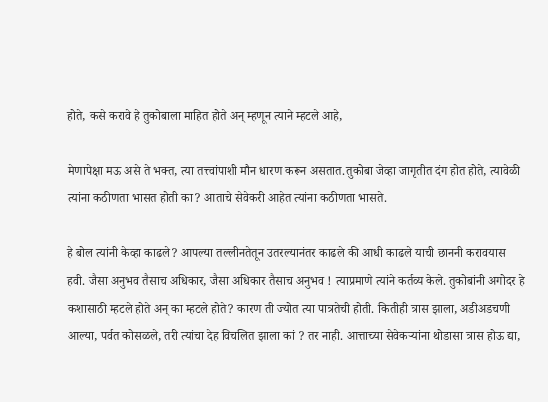होते, कसे करावे हे तुकोबाला माहित होते अन् म्हणून त्याने म्हटले आहे,

मेणापेक्षा मऊ असे ते भक्त, त्या तत्त्वांपाशी मौन धारण करून असतात.तुकोबा जेव्हा जागृतीत दंग होत होते, त्यावेळी त्यांना कठीणता भासत होती का? आताचे सेवेकरी आहेत त्यांना कठीणता भासते.

हे बोल त्यांनी केव्हा काढले? आपल्या तल्लीनतेतून उतरल्यानंतर काढले की आधी काढले याची छाननी करावयास हवी. जैसा अनुभव तैसाच अधिकार, जैसा अधिकार तैसाच अनुभव ! त्याप्रमाणे त्यांने कर्तव्य केले. तुकोबांनी अगोदर हे कशासाठी म्हटले होते अन् का म्हटले होते? कारण ती ज्योत त्या पात्रतेची होती. कितीही त्रास झाला, अडीअडचणी आल्या, पर्वत कोसळले, तरी त्यांचा देह विचलित झाला कां ? तर नाही. आत्ताच्या सेवेकऱ्यांना थोडासा त्रास होऊ द्या,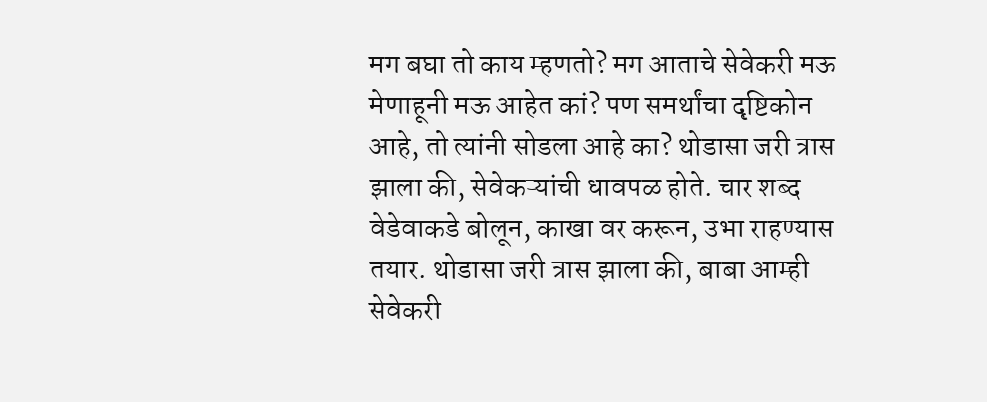मग बघा तो काय म्हणतो? मग आताचे सेवेकरी मऊ मेणाहूनी मऊ आहेत कां? पण समर्थांचा दृष्टिकोन आहे, तो त्यांनी सोडला आहे का? थोडासा जरी त्रास झाला की, सेवेकऱ्यांची धावपळ होते. चार शब्द वेडेवाकडे बोलून, काखा वर करून, उभा राहण्यास तयार. थोडासा जरी त्रास झाला की, बाबा आम्ही सेवेकरी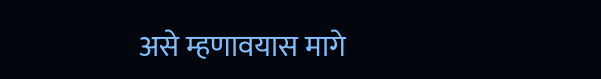असे म्हणावयास मागे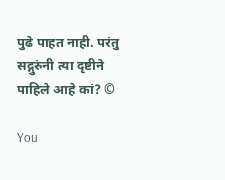पुढे पाहत नाही. परंतु सद्गुरुंनी त्या दृष्टीने पाहिले आहे कां? ©

You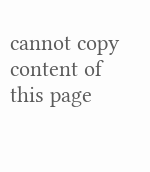cannot copy content of this page